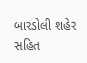બારડોલી શહેર સહિત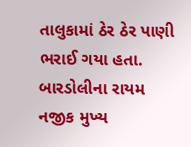તાલુકામાં ઠેર ઠેર પાણી ભરાઈ ગયા હતા. બારડોલીના રાયમ નજીક મુખ્ય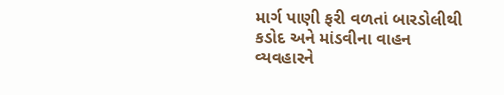માર્ગ પાણી ફરી વળતાં બારડોલીથી કડોદ અને માંડવીના વાહન વ્યવહારને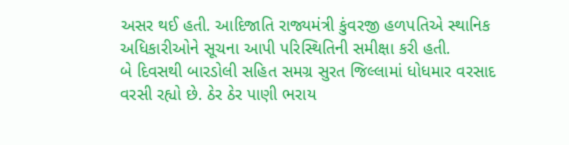અસર થઈ હતી. આદિજાતિ રાજ્યમંત્રી કુંવરજી હળપતિએ સ્થાનિક અધિકારીઓને સૂચના આપી પરિસ્થિતિની સમીક્ષા કરી હતી.
બે દિવસથી બારડોલી સહિત સમગ્ર સુરત જિલ્લામાં ધોધમાર વરસાદ વરસી રહ્યો છે. ઠેર ઠેર પાણી ભરાય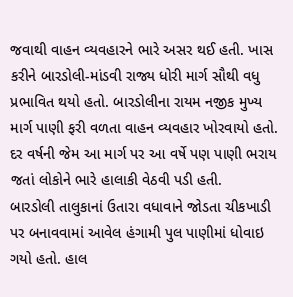જવાથી વાહન વ્યવહારને ભારે અસર થઈ હતી. ખાસ કરીને બારડોલી-માંડવી રાજ્ય ધોરી માર્ગ સૌથી વધુ પ્રભાવિત થયો હતો. બારડોલીના રાયમ નજીક મુખ્ય માર્ગ પાણી ફરી વળતા વાહન વ્યવહાર ખોરવાયો હતો. દર વર્ષની જેમ આ માર્ગ પર આ વર્ષે પણ પાણી ભરાય જતાં લોકોને ભારે હાલાકી વેઠવી પડી હતી.
બારડોલી તાલુકાનાં ઉતારા વધાવાને જોડતા ચીકખાડી પર બનાવવામાં આવેલ હંગામી પુલ પાણીમાં ધોવાઇ ગયો હતો. હાલ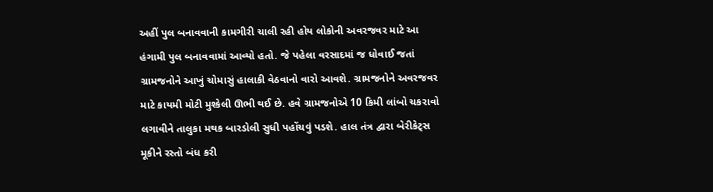અહીં પુલ બનાવવાની કામગીરી ચાલી રહી હોય લોકોની અવરજવર માટે આ હંગામી પુલ બનાવવામાં આવ્યો હતો. જે પહેલા વરસાદમાં જ ધોવાઈ જતાં ગ્રામજનોને આખું ચોમાસું હાલાકી વેઠવાનો વારો આવશે. ગ્રામજનોને અવરજવર માટે કાયમી મોટી મુશ્કેલી ઊભી થઈ છે. હવે ગ્રામજનોએ 10 કિમી લાંબો ચકરાવો લગાવીને તાલુકા મથક બારડોલી સુધી પહોંચવું પડશે. હાલ તંત્ર દ્વારા બેરીકેટ્સ મૂકીને રસ્તો બંધ કરી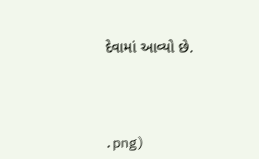દેવામાં આવ્યો છે.




.png)